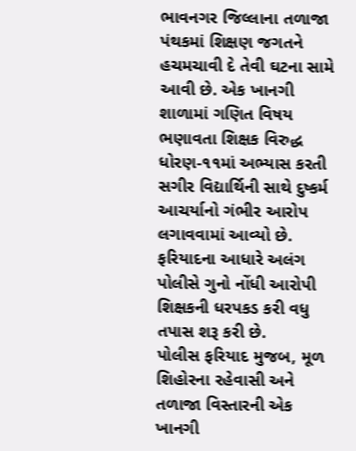ભાવનગર જિલ્લાના તળાજા પંથકમાં શિક્ષણ જગતને હચમચાવી દે તેવી ઘટના સામે આવી છે. એક ખાનગી શાળામાં ગણિત વિષય ભણાવતા શિક્ષક વિરુદ્ધ ધોરણ-૧૧માં અભ્યાસ કરતી સગીર વિદ્યાર્થિની સાથે દુષ્કર્મ આચર્યાનો ગંભીર આરોપ લગાવવામાં આવ્યો છે. ફરિયાદના આધારે અલંગ પોલીસે ગુનો નોંધી આરોપી શિક્ષકની ધરપકડ કરી વધુ તપાસ શરૂ કરી છે.
પોલીસ ફરિયાદ મુજબ, મૂળ શિહોરના રહેવાસી અને તળાજા વિસ્તારની એક ખાનગી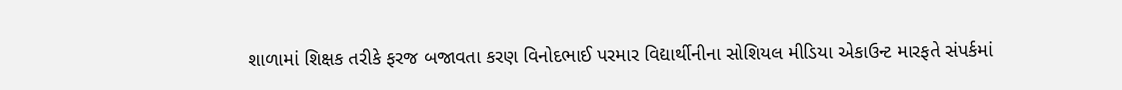શાળામાં શિક્ષક તરીકે ફરજ બજાવતા કરણ વિનોદભાઈ પરમાર વિદ્યાર્થીનીના સોશિયલ મીડિયા એકાઉન્ટ મારફતે સંપર્કમાં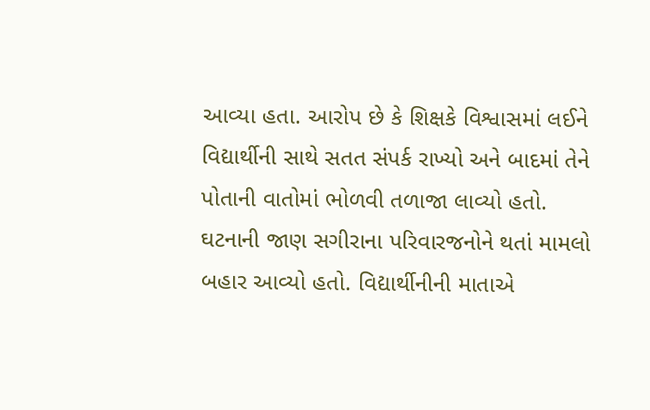આવ્યા હતા. આરોપ છે કે શિક્ષકે વિશ્વાસમાં લઈને વિદ્યાર્થીની સાથે સતત સંપર્ક રાખ્યો અને બાદમાં તેને પોતાની વાતોમાં ભોળવી તળાજા લાવ્યો હતો.
ઘટનાની જાણ સગીરાના પરિવારજનોને થતાં મામલો બહાર આવ્યો હતો. વિદ્યાર્થીનીની માતાએ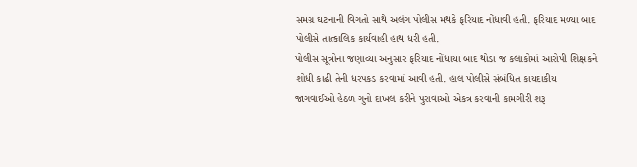સમગ્ર ઘટનાની વિગતો સાથે અલંગ પોલીસ મથકે ફરિયાદ નોંધાવી હતી. ફરિયાદ મળ્યા બાદ પોલીસે તાત્કાલિક કાર્યવાહી હાથ ધરી હતી.
પોલીસ સૂત્રોના જણાવ્યા અનુસાર ફરિયાદ નોંધાયા બાદ થોડા જ કલાકોમાં આરોપી શિક્ષકને શોધી કાઢી તેની ધરપકડ કરવામાં આવી હતી. હાલ પોલીસે સંબંધિત કાયદાકીય જાગવાઈઓ હેઠળ ગુનો દાખલ કરીને પુરાવાઓ એકત્ર કરવાની કામગીરી શરૂ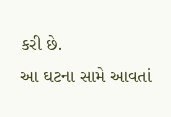કરી છે.
આ ઘટના સામે આવતાં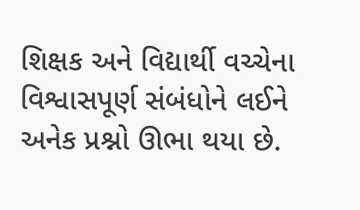શિક્ષક અને વિદ્યાર્થી વચ્ચેના વિશ્વાસપૂર્ણ સંબંધોને લઈને અનેક પ્રશ્નો ઊભા થયા છે.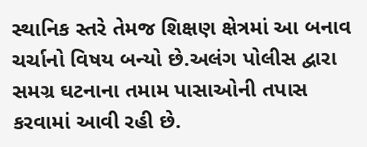સ્થાનિક સ્તરે તેમજ શિક્ષણ ક્ષેત્રમાં આ બનાવ ચર્ચાનો વિષય બન્યો છે.અલંગ પોલીસ દ્વારા સમગ્ર ઘટનાના તમામ પાસાઓની તપાસ કરવામાં આવી રહી છે.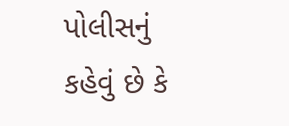પોલીસનું કહેવું છે કે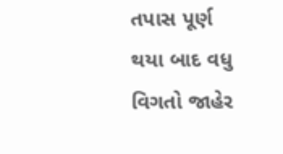તપાસ પૂર્ણ થયા બાદ વધુ વિગતો જાહેર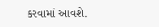કરવામાં આવશે.